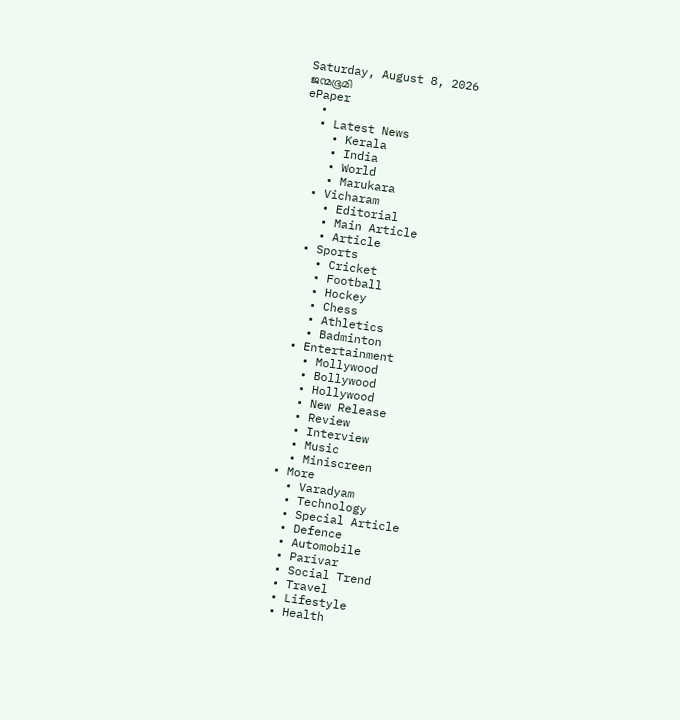Saturday, August 8, 2026
ജന്മഭൂമി
ePaper
  •
  • Latest News
    • Kerala
    • India
    • World
    • Marukara
  • Vicharam
    • Editorial
    • Main Article
    • Article
  • Sports
    • Cricket
    • Football
    • Hockey
    • Chess
    • Athletics
    • Badminton
  • Entertainment
    • Mollywood
    • Bollywood
    • Hollywood
    • New Release
    • Review
    • Interview
    • Music
    • Miniscreen
  • More
    • Varadyam
    • Technology
    • Special Article
    • Defence
    • Automobile
    • Parivar
    • Social Trend
    • Travel
    • Lifestyle
    • Health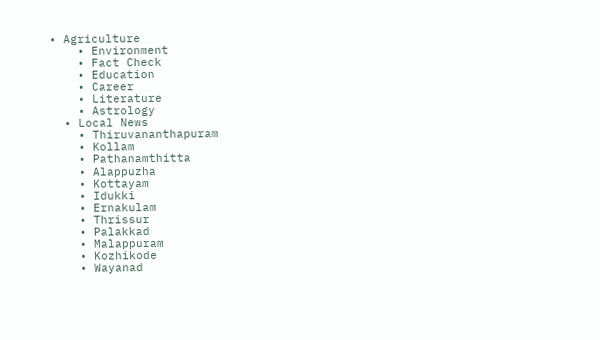• Agriculture
    • Environment
    • Fact Check
    • Education
    • Career
    • Literature
    • Astrology
  • Local News
    • Thiruvananthapuram
    • Kollam
    • Pathanamthitta
    • Alappuzha
    • Kottayam
    • Idukki
    • Ernakulam
    • Thrissur
    • Palakkad
    • Malappuram
    • Kozhikode
    • Wayanad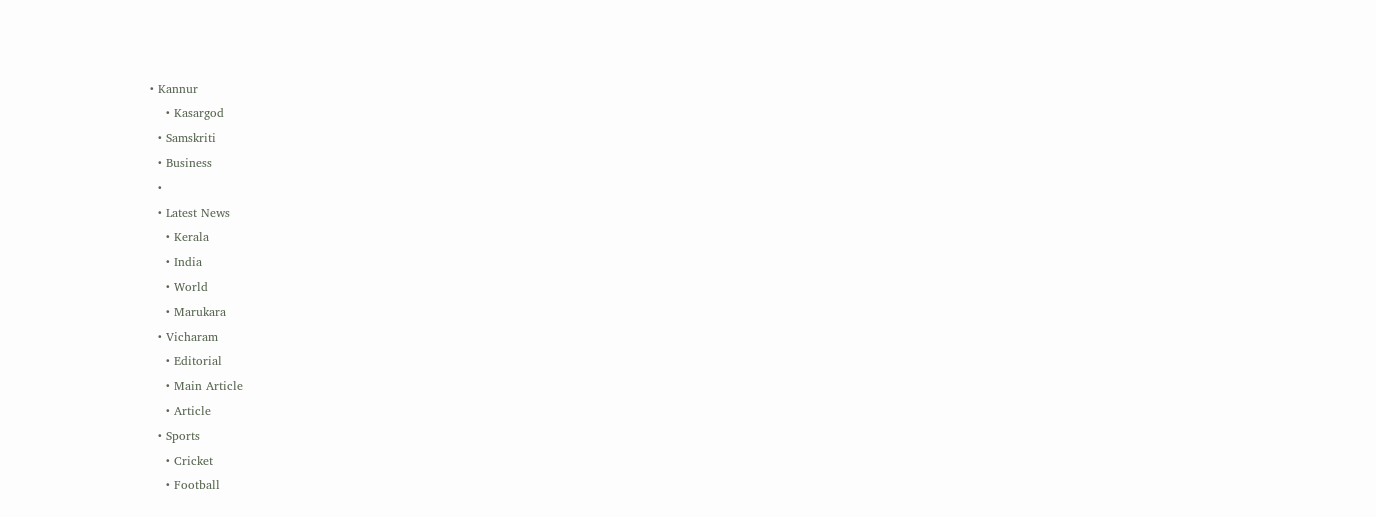• Kannur
    • Kasargod
  • Samskriti
  • Business
  •
  • Latest News
    • Kerala
    • India
    • World
    • Marukara
  • Vicharam
    • Editorial
    • Main Article
    • Article
  • Sports
    • Cricket
    • Football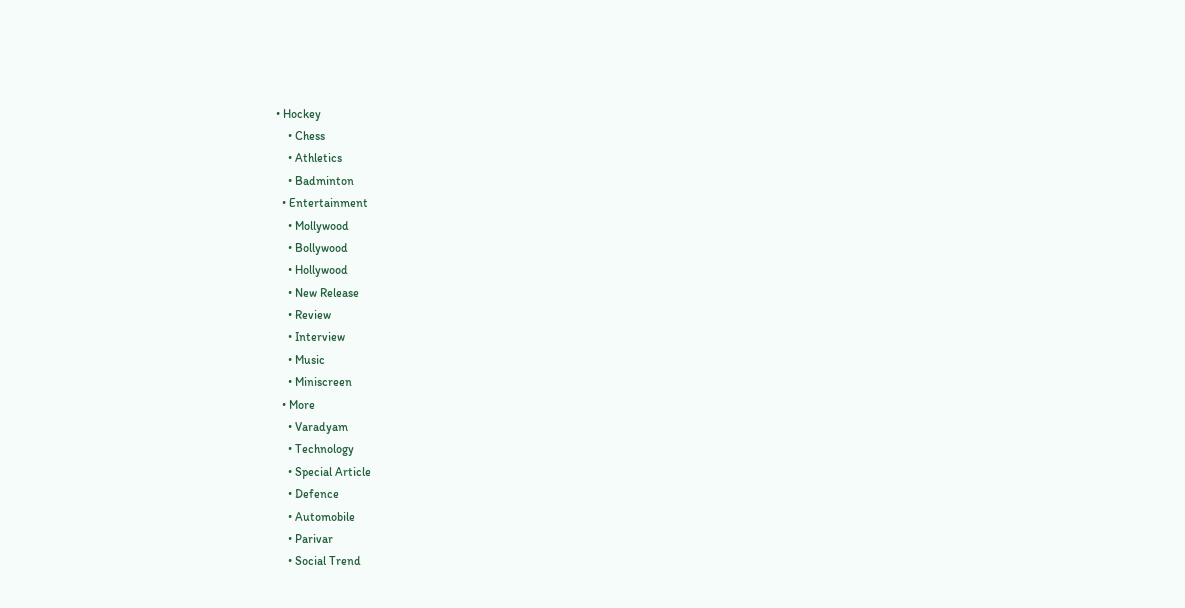• Hockey
    • Chess
    • Athletics
    • Badminton
  • Entertainment
    • Mollywood
    • Bollywood
    • Hollywood
    • New Release
    • Review
    • Interview
    • Music
    • Miniscreen
  • More
    • Varadyam
    • Technology
    • Special Article
    • Defence
    • Automobile
    • Parivar
    • Social Trend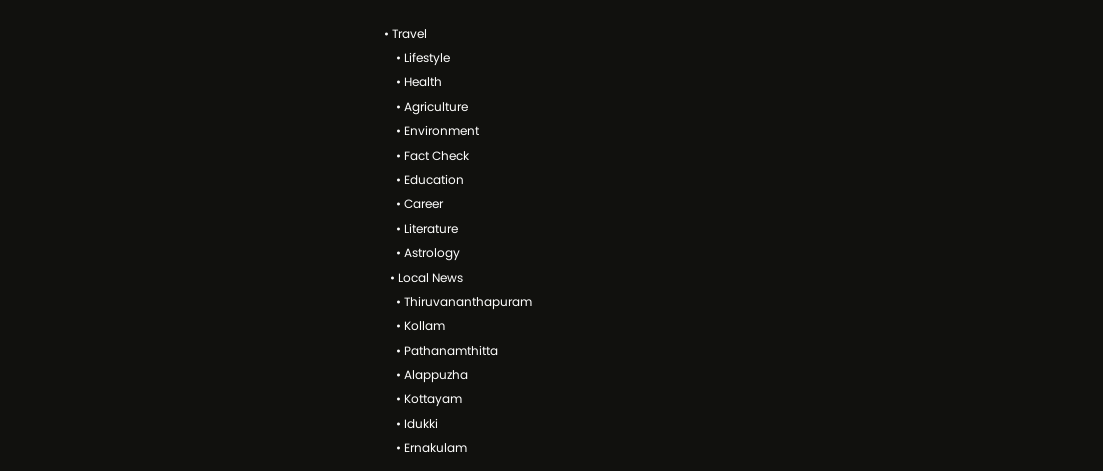• Travel
    • Lifestyle
    • Health
    • Agriculture
    • Environment
    • Fact Check
    • Education
    • Career
    • Literature
    • Astrology
  • Local News
    • Thiruvananthapuram
    • Kollam
    • Pathanamthitta
    • Alappuzha
    • Kottayam
    • Idukki
    • Ernakulam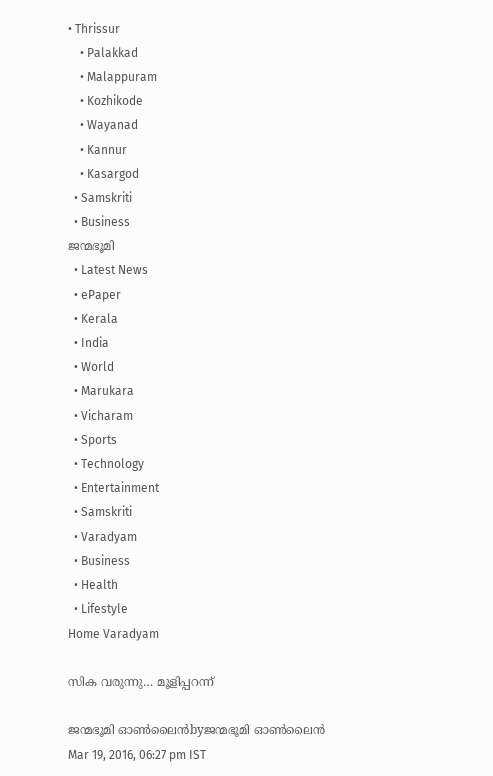• Thrissur
    • Palakkad
    • Malappuram
    • Kozhikode
    • Wayanad
    • Kannur
    • Kasargod
  • Samskriti
  • Business
ജന്മഭൂമി
  • Latest News
  • ePaper
  • Kerala
  • India
  • World
  • Marukara
  • Vicharam
  • Sports
  • Technology
  • Entertainment
  • Samskriti
  • Varadyam
  • Business
  • Health
  • Lifestyle
Home Varadyam

സിക വരുന്നു… മൂളിപ്പറന്ന്

ജന്മഭൂമി ഓണ്‍ലൈന്‍byജന്മഭൂമി ഓണ്‍ലൈന്‍
Mar 19, 2016, 06:27 pm IST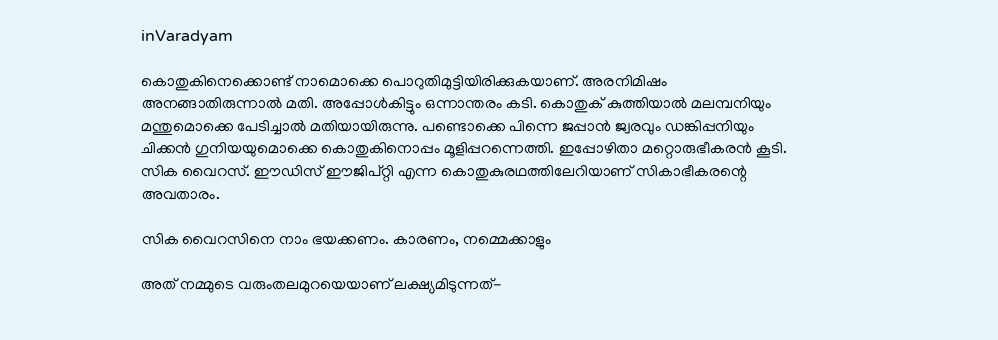inVaradyam

കൊതുകിനെക്കൊണ്ട് നാമൊക്കെ പൊറുതിമുട്ടിയിരിക്കുകയാണ്. അരനിമിഷം അനങ്ങാതിരുന്നാല്‍ മതി. അപ്പോള്‍കിട്ടും ഒന്നാന്തരം കടി. കൊതുക് കുത്തിയാല്‍ മലമ്പനിയും മന്തുമൊക്കെ പേടിച്ചാല്‍ മതിയായിരുന്നു. പണ്ടൊക്കെ പിന്നെ ജപ്പാന്‍ ജ്വരവും ഡങ്കിപ്പനിയും ചിക്കന്‍ ഗുനിയയുമൊക്കെ കൊതുകിനൊപ്പം മൂളിപ്പറന്നെത്തി. ഇപ്പോഴിതാ മറ്റൊരുഭീകരന്‍ കൂടി. സിക വൈറസ്. ഈഡിസ് ഈജിപ്റ്റി എന്ന കൊതുകുരഥത്തിലേറിയാണ് സികാഭീകരന്റെ അവതാരം.

സിക വൈറസിനെ നാം ഭയക്കണം. കാരണം, നമ്മെക്കാളും

അത് നമ്മുടെ വരുംതലമുറയെയാണ് ലക്ഷ്യമിടുന്നത്-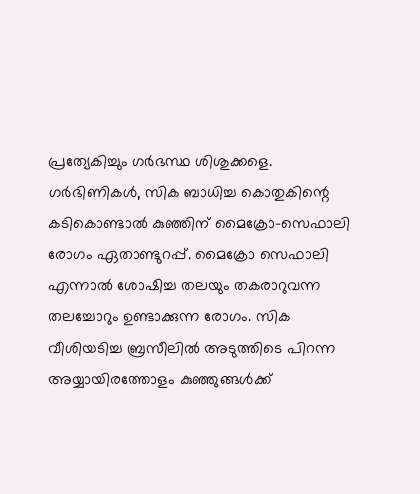പ്രത്യേകിച്ചും ഗര്‍ഭസ്ഥ ശിശുക്കളെ. ഗര്‍ഭിണികള്‍, സിക ബാധിച്ച കൊതുകിന്റെ കടികൊണ്ടാല്‍ കുഞ്ഞിന് മൈക്രോ-സെഫാലി രോഗം ഏതാണ്ടുറപ്പ്. മൈക്രോ സെഫാലി എന്നാല്‍ ശോഷിച്ച തലയും തകരാറുവന്ന തലച്ചോറും ഉണ്ടാക്കുന്ന രോഗം. സിക വീശിയടിച്ച ബ്രസീലില്‍ അടുത്തിടെ പിറന്ന അയ്യായിരത്തോളം കുഞ്ഞുങ്ങള്‍ക്ക്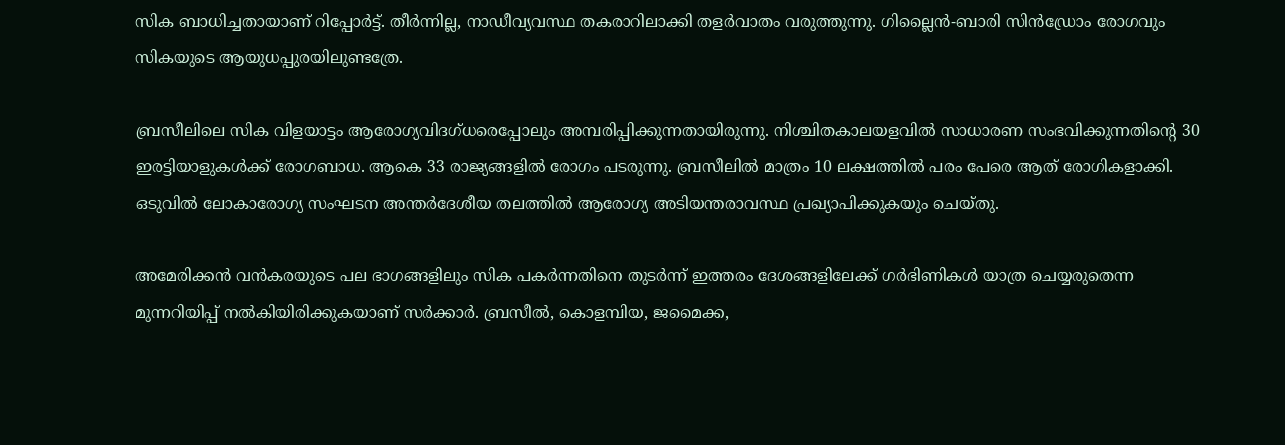സിക ബാധിച്ചതായാണ് റിപ്പോര്‍ട്ട്. തീര്‍ന്നില്ല, നാഡീവ്യവസ്ഥ തകരാറിലാക്കി തളര്‍വാതം വരുത്തുന്നു. ഗില്ലൈന്‍-ബാരി സിന്‍ഡ്രോം രോഗവും സികയുടെ ആയുധപ്പുരയിലുണ്ടത്രേ.

ബ്രസീലിലെ സിക വിളയാട്ടം ആരോഗ്യവിദഗ്ധരെപ്പോലും അമ്പരിപ്പിക്കുന്നതായിരുന്നു. നിശ്ചിതകാലയളവില്‍ സാധാരണ സംഭവിക്കുന്നതിന്റെ 30 ഇരട്ടിയാളുകള്‍ക്ക് രോഗബാധ. ആകെ 33 രാജ്യങ്ങളില്‍ രോഗം പടരുന്നു. ബ്രസീലില്‍ മാത്രം 10 ലക്ഷത്തില്‍ പരം പേരെ ആത് രോഗികളാക്കി. ഒടുവില്‍ ലോകാരോഗ്യ സംഘടന അന്തര്‍ദേശീയ തലത്തില്‍ ആരോഗ്യ അടിയന്തരാവസ്ഥ പ്രഖ്യാപിക്കുകയും ചെയ്തു.

അമേരിക്കന്‍ വന്‍കരയുടെ പല ഭാഗങ്ങളിലും സിക പകര്‍ന്നതിനെ തുടര്‍ന്ന് ഇത്തരം ദേശങ്ങളിലേക്ക് ഗര്‍ഭിണികള്‍ യാത്ര ചെയ്യരുതെന്ന മുന്നറിയിപ്പ് നല്‍കിയിരിക്കുകയാണ് സര്‍ക്കാര്‍. ബ്രസീല്‍, കൊളമ്പിയ, ജമൈക്ക,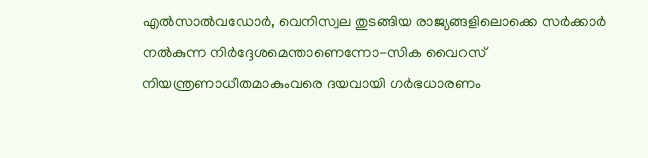എല്‍സാല്‍വഡോര്‍, വെനിസ്വല തുടങ്ങിയ രാജ്യങ്ങളിലൊക്കെ സര്‍ക്കാര്‍ നല്‍കുന്ന നിര്‍ദ്ദേശമെന്താണെന്നോ-സിക വൈറസ് നിയന്ത്രണാധീതമാകുംവരെ ദയവായി ഗര്‍ഭധാരണം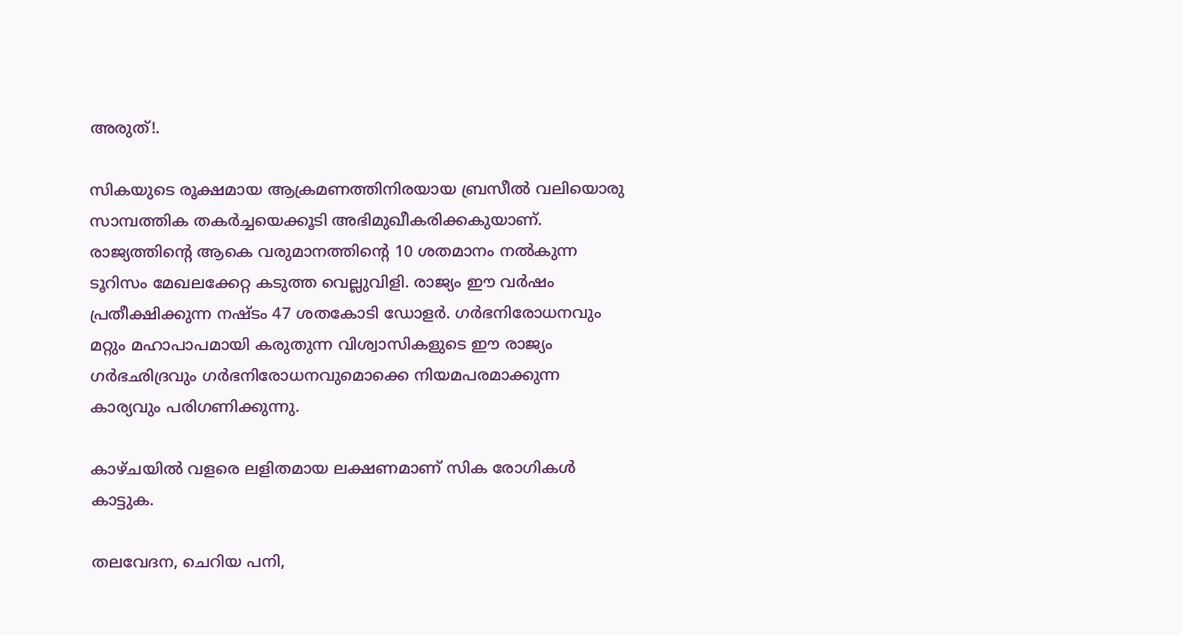അരുത്!.

സികയുടെ രൂക്ഷമായ ആക്രമണത്തിനിരയായ ബ്രസീല്‍ വലിയൊരു സാമ്പത്തിക തകര്‍ച്ചയെക്കൂടി അഭിമുഖീകരിക്കകുയാണ്. രാജ്യത്തിന്റെ ആകെ വരുമാനത്തിന്റെ 10 ശതമാനം നല്‍കുന്ന ടൂറിസം മേഖലക്കേറ്റ കടുത്ത വെല്ലുവിളി. രാജ്യം ഈ വര്‍ഷം പ്രതീക്ഷിക്കുന്ന നഷ്ടം 47 ശതകോടി ഡോളര്‍. ഗര്‍ഭനിരോധനവും മറ്റും മഹാപാപമായി കരുതുന്ന വിശ്വാസികളുടെ ഈ രാജ്യം ഗര്‍ഭഛിദ്രവും ഗര്‍ഭനിരോധനവുമൊക്കെ നിയമപരമാക്കുന്ന കാര്യവും പരിഗണിക്കുന്നു.

കാഴ്ചയില്‍ വളരെ ലളിതമായ ലക്ഷണമാണ് സിക രോഗികള്‍ കാട്ടുക.

തലവേദന, ചെറിയ പനി,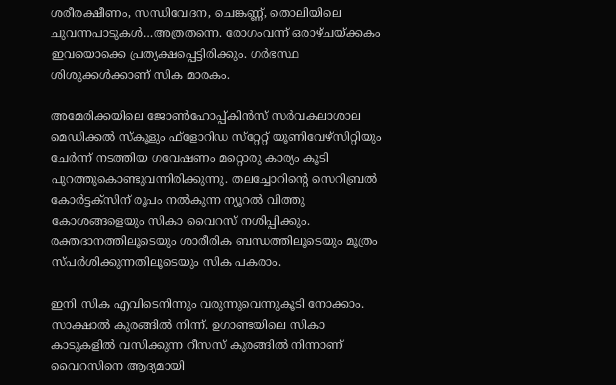ശരീരക്ഷീണം, സന്ധിവേദന, ചെങ്കണ്ണ്, തൊലിയിലെ ചുവന്നപാടുകള്‍…അത്രതന്നെ. രോഗംവന്ന് ഒരാഴ്ചയ്‌ക്കകം ഇവയൊക്കെ പ്രത്യക്ഷപ്പെട്ടിരിക്കും. ഗര്‍ഭസ്ഥ ശിശുക്കള്‍ക്കാണ് സിക മാരകം.

അമേരിക്കയിലെ ജോണ്‍ഹോപ്പ്കിന്‍സ് സര്‍വകലാശാല മെഡിക്കല്‍ സ്‌കൂളും ഫ്‌ളോറിഡ സ്‌റ്റേറ്റ് യൂണിവേഴ്‌സിറ്റിയും ചേര്‍ന്ന് നടത്തിയ ഗവേഷണം മറ്റൊരു കാര്യം കൂടി പുറത്തുകൊണ്ടുവന്നിരിക്കുന്നു. തലച്ചോറിന്റെ സെറിബ്രല്‍ കോര്‍ട്ടക്‌സിന് രൂപം നല്‍കുന്ന ന്യൂറല്‍ വിത്തു കോശങ്ങളെയും സികാ വൈറസ് നശിപ്പിക്കും. രക്തദാനത്തിലൂടെയും ശാരീരിക ബന്ധത്തിലൂടെയും മൂത്രം സ്പര്‍ശിക്കുന്നതിലൂടെയും സിക പകരാം.

ഇനി സിക എവിടെനിന്നും വരുന്നുവെന്നുകൂടി നോക്കാം. സാക്ഷാല്‍ കുരങ്ങില്‍ നിന്ന്. ഉഗാണ്ടയിലെ സികാ കാടുകളില്‍ വസിക്കുന്ന റീസസ് കുരങ്ങില്‍ നിന്നാണ് വൈറസിനെ ആദ്യമായി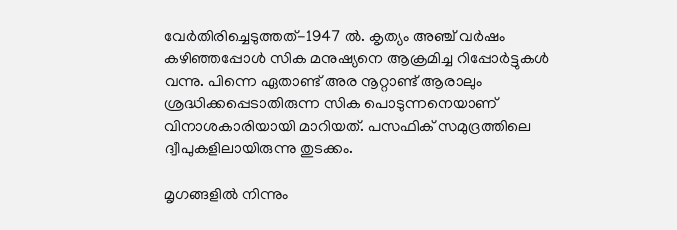വേര്‍തിരിച്ചെടുത്തത്-1947 ല്‍. കൃത്യം അഞ്ച് വര്‍ഷം കഴിഞ്ഞപ്പോള്‍ സിക മനുഷ്യനെ ആക്രമിച്ച റിപ്പോര്‍ട്ടുകള്‍ വന്നു. പിന്നെ ഏതാണ്ട് അര നൂറ്റാണ്ട് ആരാലും ശ്രദ്ധിക്കപ്പെടാതിരുന്ന സിക പൊടുന്നനെയാണ് വിനാശകാരിയായി മാറിയത്. പസഫിക് സമുദ്രത്തിലെ ദ്വീപുകളിലായിരുന്നു തുടക്കം.

മൃഗങ്ങളില്‍ നിന്നും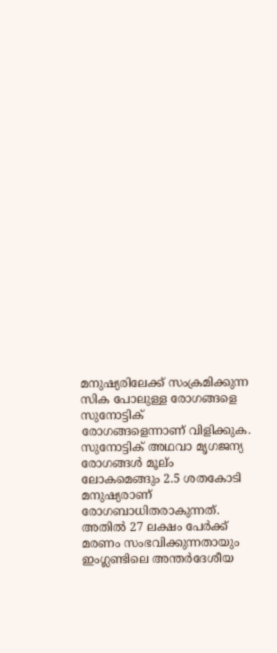മനുഷ്യരിലേക്ക് സംക്രമിക്കുന്ന സിക പോലുള്ള രോഗങ്ങളെ സുനോട്ടിക് രോഗങ്ങളെന്നാണ് വിളിക്കുക. സുനോട്ടിക് അഥവാ മൃഗജന്യ രോഗങ്ങള്‍ മൂല്ം ലോകമെങ്ങും 2.5 ശതകോടി മനുഷ്യരാണ് രോഗബാധിതരാകുന്നത്. അതില്‍ 27 ലക്ഷം പേര്‍ക്ക് മരണം സംഭവിക്കുന്നതായും ഇംഗ്ലണ്ടിലെ അന്തര്‍ദേശീയ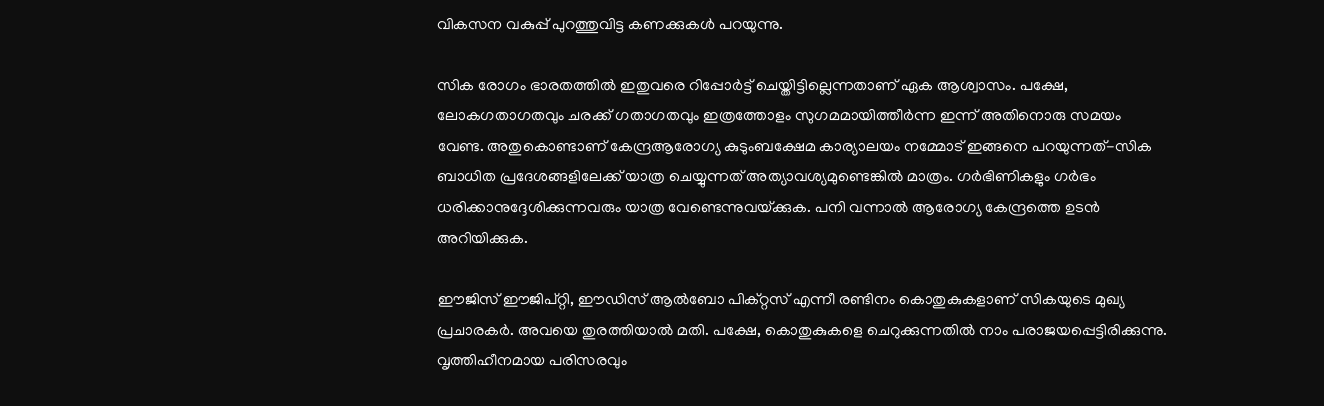വികസന വകുപ്പ് പുറത്തുവിട്ട കണക്കുകള്‍ പറയുന്നു.

സിക രോഗം ഭാരതത്തില്‍ ഇതുവരെ റിപ്പോര്‍ട്ട് ചെയ്തിട്ടില്ലെന്നതാണ് ഏക ആശ്വാസം. പക്ഷേ, ലോകഗതാഗതവും ചരക്ക് ഗതാഗതവും ഇത്രത്തോളം സുഗമമായിത്തീര്‍ന്ന ഇന്ന് അതിനൊരു സമയം വേണ്ട. അതുകൊണ്ടാണ് കേന്ദ്രആരോഗ്യ കുടുംബക്ഷേമ കാര്യാലയം നമ്മോട് ഇങ്ങനെ പറയുന്നത്-സിക ബാധിത പ്രദേശങ്ങളിലേക്ക് യാത്ര ചെയ്യുന്നത് അത്യാവശ്യമുണ്ടെങ്കില്‍ മാത്രം. ഗര്‍ഭിണികളും ഗര്‍ഭം ധരിക്കാനുദ്ദേശിക്കുന്നവരും യാത്ര വേണ്ടെന്നുവയ്‌ക്കുക. പനി വന്നാല്‍ ആരോഗ്യ കേന്ദ്രത്തെ ഉടന്‍ അറിയിക്കുക.

ഈജിസ് ഈജിപ്റ്റി, ഈഡിസ് ആല്‍ബോ പിക്റ്റസ് എന്നീ രണ്ടിനം കൊതുകുകളാണ് സികയുടെ മുഖ്യ പ്രചാരകര്‍. അവയെ തുരത്തിയാല്‍ മതി. പക്ഷേ, കൊതുകുകളെ ചെറുക്കുന്നതില്‍ നാം പരാജയപ്പെട്ടിരിക്കുന്നു. വൃത്തിഹീനമായ പരിസരവും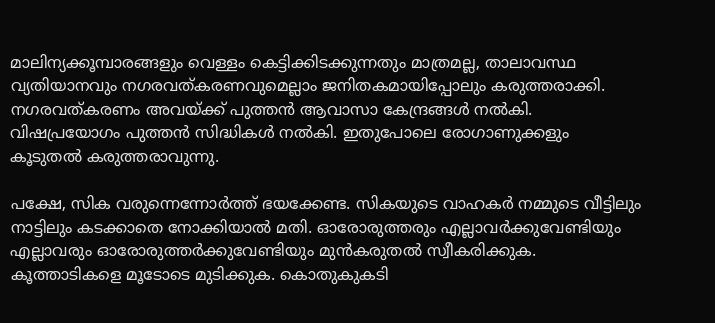മാലിന്യക്കൂമ്പാരങ്ങളും വെള്ളം കെട്ടിക്കിടക്കുന്നതും മാത്രമല്ല, താലാവസ്ഥ വ്യതിയാനവും നഗരവത്കരണവുമെല്ലാം ജനിതകമായിപ്പോലും കരുത്തരാക്കി. നഗരവത്കരണം അവയ്‌ക്ക് പുത്തന്‍ ആവാസാ കേന്ദ്രങ്ങള്‍ നല്‍കി. വിഷപ്രയോഗം പുത്തന്‍ സിദ്ധികള്‍ നല്‍കി. ഇതുപോലെ രോഗാണുക്കളും കൂടുതല്‍ കരുത്തരാവുന്നു.

പക്ഷേ, സിക വരുന്നെന്നോര്‍ത്ത് ഭയക്കേണ്ട. സികയുടെ വാഹകര്‍ നമ്മുടെ വീട്ടിലും നാട്ടിലും കടക്കാതെ നോക്കിയാല്‍ മതി. ഓരോരുത്തരും എല്ലാവര്‍ക്കുവേണ്ടിയും എല്ലാവരും ഓരോരുത്തര്‍ക്കുവേണ്ടിയും മുന്‍കരുതല്‍ സ്വീകരിക്കുക. കൂത്താടികളെ മൂടോടെ മുടിക്കുക. കൊതുകുകടി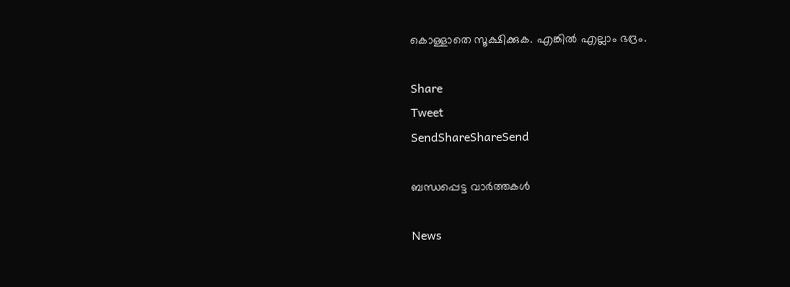കൊള്ളാതെ സൂക്ഷിക്കുക. എങ്കില്‍ എല്ലാം ഭദ്രം.

Share
Tweet
SendShareShareSend

ബന്ധപ്പെട്ട വാര്‍ത്തകള്‍

News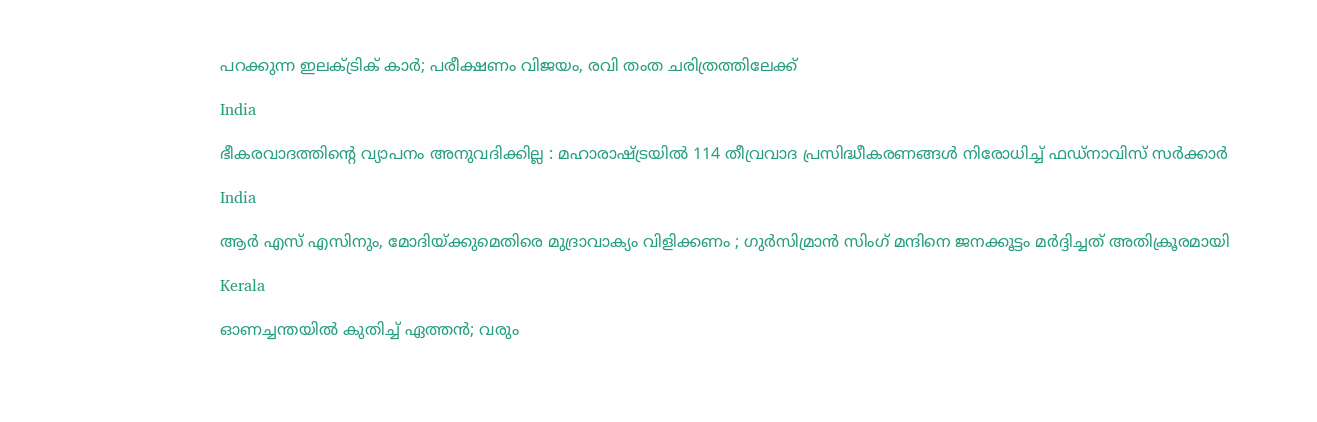പറക്കുന്ന ഇലക്ട്രിക് കാർ; പരീക്ഷണം വിജയം, രവി തംത ചരിത്രത്തിലേക്ക്

India

ഭീകരവാദത്തിന്റെ വ്യാപനം അനുവദിക്കില്ല : മഹാരാഷ്‌ട്രയിൽ 114 തീവ്രവാദ പ്രസിദ്ധീകരണങ്ങൾ നിരോധിച്ച് ഫഡ്‌നാവിസ് സർക്കാർ

India

ആർ എസ് എസിനും, മോദിയ്‌ക്കുമെതിരെ മുദ്രാവാക്യം വിളിക്കണം ; ഗുർസിമ്രാൻ സിംഗ് മന്ദിനെ ജനക്കൂട്ടം മർദ്ദിച്ചത് അതിക്രൂരമായി

Kerala

ഓണച്ചന്തയില്‍ കുതിച്ച് ഏത്തന്‍; വരും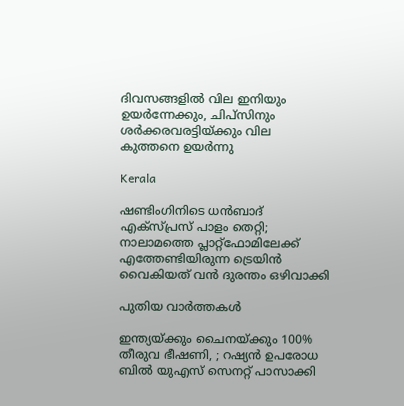ദിവസങ്ങളില്‍ വില ഇനിയും ഉയര്‍ന്നേക്കും, ചിപ്സിനും ശര്‍ക്കരവരട്ടിയ്‌ക്കും വില കുത്തനെ ഉയർന്നു

Kerala

ഷണ്ടിംഗിനിടെ ധൻബാദ് എക്‌സ്പ്രസ് പാളം തെറ്റി; നാലാമത്തെ പ്ലാറ്റ്ഫോമിലേക്ക് എത്തേണ്ടിയിരുന്ന ട്രെയിൻ വൈകിയത് വൻ ദുരന്തം ഒഴിവാക്കി

പുതിയ വാര്‍ത്തകള്‍

ഇന്ത്യയ്‌ക്കും ചൈനയ്‌ക്കും 100% തീരുവ ഭീഷണി, ; റഷ്യൻ ഉപരോധ ബിൽ യുഎസ് സെനറ്റ് പാസാക്കി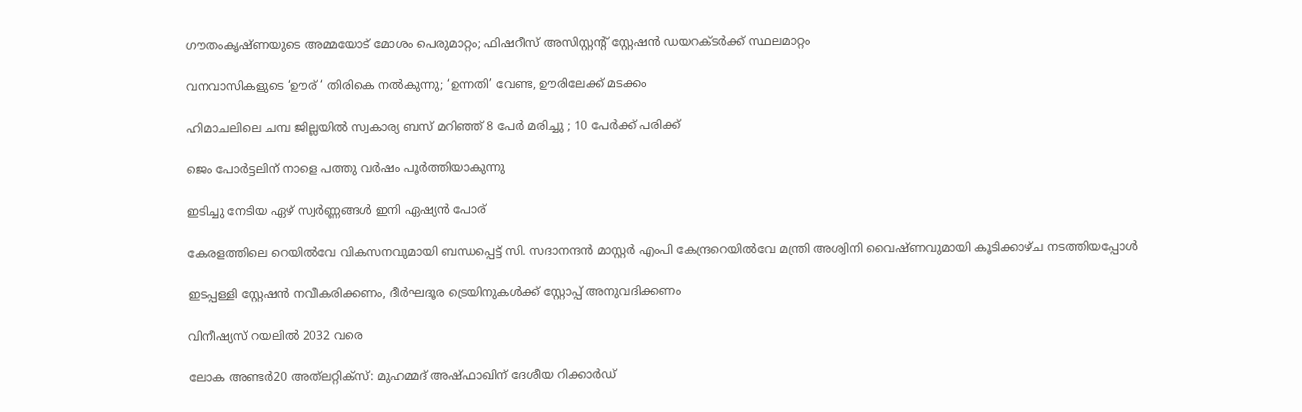ഗൗതംകൃഷ്ണയുടെ അമ്മയോട് മോശം പെരുമാറ്റം; ഫിഷറീസ് അസിസ്റ്റൻ്റ് സ്റ്റേഷൻ ഡയറക്ടർക്ക് സ്ഥലമാറ്റം

വനവാസികളുടെ ‘ഊര് ‘ തിരികെ നല്‍കുന്നു; ‘ഉന്നതി’ വേണ്ട, ഊരിലേക്ക് മടക്കം

ഹിമാചലിലെ ചമ്പ ജില്ലയിൽ സ്വകാര്യ ബസ് മറിഞ്ഞ് 8 പേർ മരിച്ചു ; 10 പേർക്ക് പരിക്ക്

ജെം പോര്‍ട്ടലിന് നാളെ പത്തു വര്‍ഷം പൂര്‍ത്തിയാകുന്നു

ഇടിച്ചു നേടിയ ഏഴ് സ്വര്‍ണ്ണങ്ങള്‍ ഇനി ഏഷ്യന്‍ പോര്

കേരളത്തിലെ റെയില്‍വേ വികസനവുമായി ബന്ധപ്പെട്ട് സി. സദാനന്ദന്‍ മാസ്റ്റര്‍ എംപി കേന്ദ്രറെയില്‍വേ മന്ത്രി അശ്വിനി വൈഷ്ണവുമായി കൂടിക്കാഴ്ച നടത്തിയപ്പോള്‍

ഇടപ്പള്ളി സ്റ്റേഷന്‍ നവീകരിക്കണം, ദീര്‍ഘദൂര ട്രെയിനുകള്‍ക്ക് സ്റ്റോപ്പ് അനുവദിക്കണം

വിനീഷ്യസ് റയലില്‍ 2032 വരെ

ലോക അണ്ടര്‍20 അത്‌ലറ്റിക്‌സ്: മുഹമ്മദ് അഷ്ഫാഖിന് ദേശീയ റിക്കാര്‍ഡ്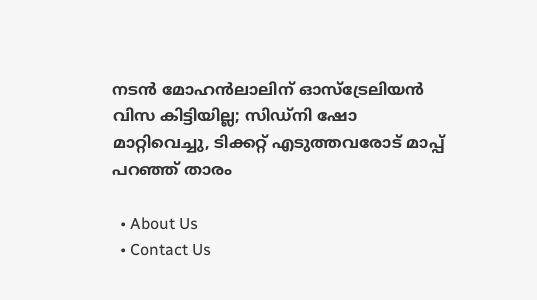നടൻ മോഹൻലാലിന് ഓസ്ട്രേലിയൻ വിസ കിട്ടിയില്ല; സിഡ്നി ഷോ മാറ്റിവെച്ചു, ടിക്കറ്റ് എടുത്തവരോട് മാപ്പ് പറഞ്ഞ് താരം

  • About Us
  • Contact Us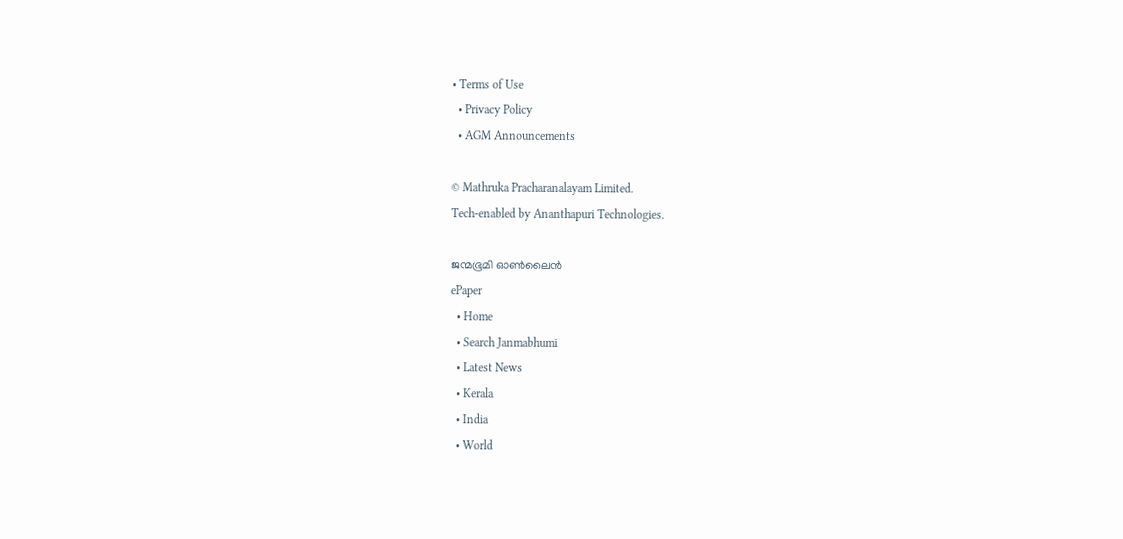• Terms of Use
  • Privacy Policy
  • AGM Announcements

© Mathruka Pracharanalayam Limited.
Tech-enabled by Ananthapuri Technologies.

ജന്മഭൂമി ഓണ്‍ലൈന്‍
ePaper
  • Home
  • Search Janmabhumi
  • Latest News
  • Kerala
  • India
  • World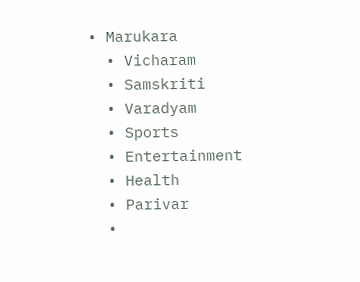• Marukara
  • Vicharam
  • Samskriti
  • Varadyam
  • Sports
  • Entertainment
  • Health
  • Parivar
  •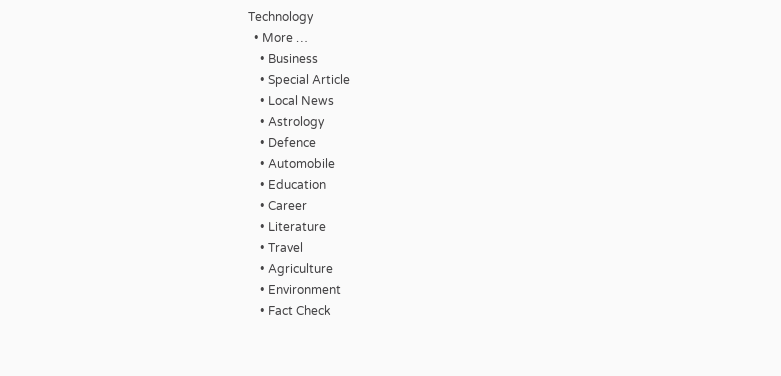Technology
  • More …
    • Business
    • Special Article
    • Local News
    • Astrology
    • Defence
    • Automobile
    • Education
    • Career
    • Literature
    • Travel
    • Agriculture
    • Environment
    • Fact Check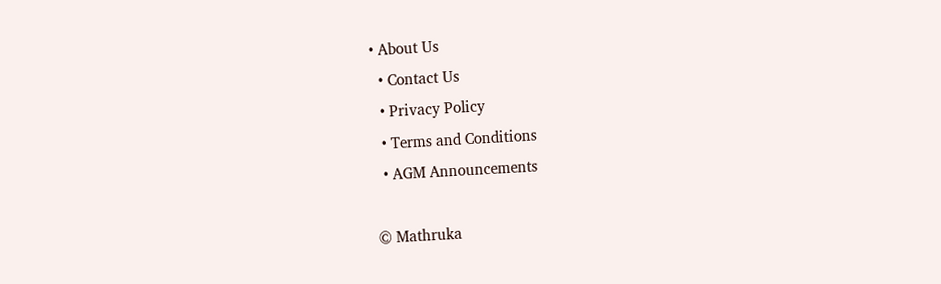• About Us
  • Contact Us
  • Privacy Policy
  • Terms and Conditions
  • AGM Announcements

© Mathruka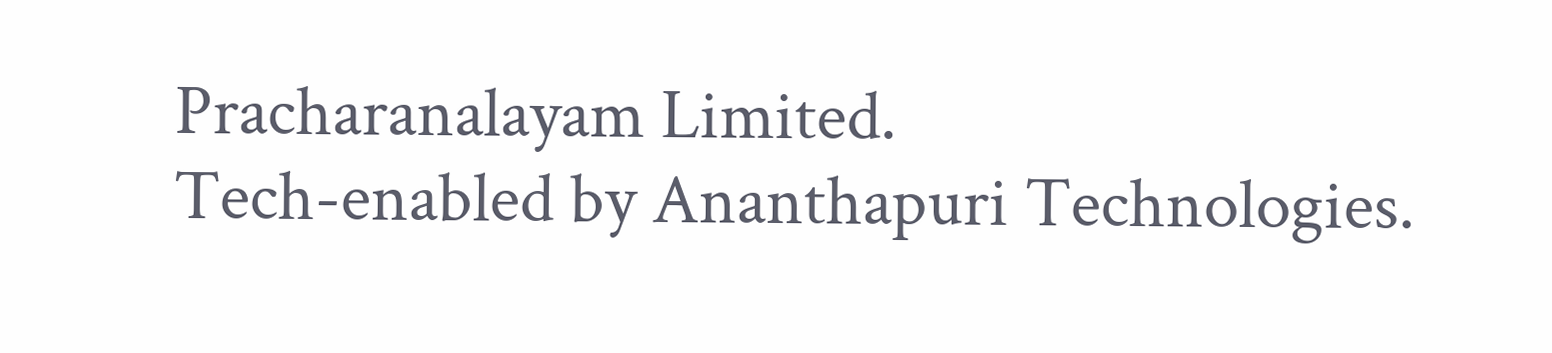Pracharanalayam Limited.
Tech-enabled by Ananthapuri Technologies.